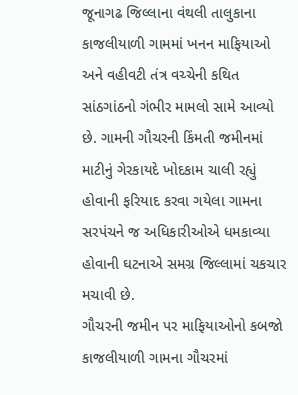જૂનાગઢ જિલ્લાના વંથલી તાલુકાના કાજલીયાળી ગામમાં ખનન માફિયાઓ અને વહીવટી તંત્ર વચ્ચેની કથિત સાંઠગાંઠનો ગંભીર મામલો સામે આવ્યો છે. ગામની ગૌચરની કિંમતી જમીનમાં માટીનું ગેરકાયદે ખોદકામ ચાલી રહ્યું હોવાની ફરિયાદ કરવા ગયેલા ગામના સરપંચને જ અધિકારીઓએ ધમકાવ્યા હોવાની ઘટનાએ સમગ્ર જિલ્લામાં ચકચાર મચાવી છે.
ગૌચરની જમીન પર માફિયાઓનો કબજો
કાજલીયાળી ગામના ગૌચરમાં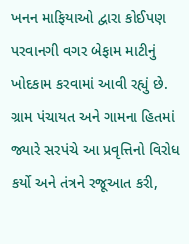ખનન માફિયાઓ દ્વારા કોઈપણ પરવાનગી વગર બેફામ માટીનું ખોદકામ કરવામાં આવી રહ્યું છે. ગ્રામ પંચાયત અને ગામના હિતમાં જ્યારે સરપંચે આ પ્રવૃત્તિનો વિરોધ કર્યો અને તંત્રને રજૂઆત કરી,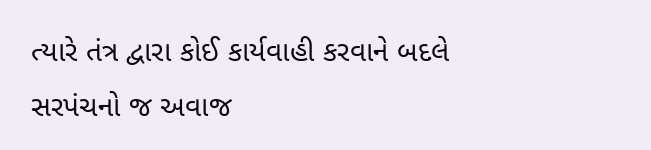ત્યારે તંત્ર દ્વારા કોઈ કાર્યવાહી કરવાને બદલે સરપંચનો જ અવાજ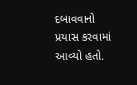દબાવવાનો પ્રયાસ કરવામાં આવ્યો હતો.